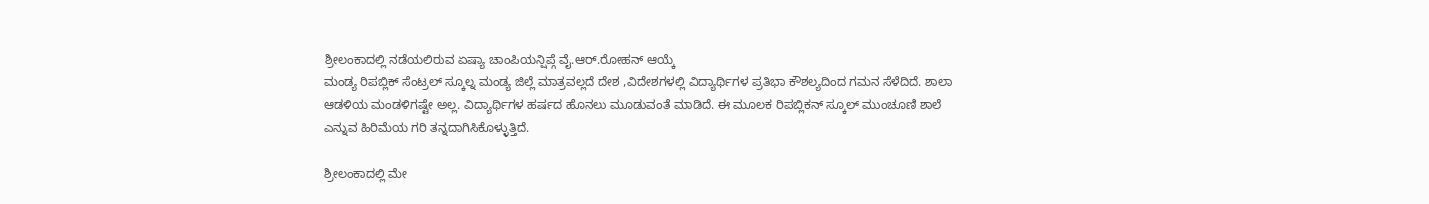ಶ್ರೀಲಂಕಾದಲ್ಲಿ ನಡೆಯಲಿರುವ ಏಷ್ಯಾ ಚಾಂಪಿಯನ್ಷಿಪ್ಗೆ ವೈ.ಆರ್.ರೋಹನ್ ಆಯ್ಕೆ
ಮಂಡ್ಯ ರಿಪಬ್ಲಿಕ್ ಸೆಂಟ್ರಲ್ ಸ್ಕೂಲ್ನ ಮಂಡ್ಯ ಜಿಲ್ಲೆ ಮಾತ್ರವಲ್ಲದೆ ದೇಶ ,ವಿದೇಶಗಳಲ್ಲಿ ವಿದ್ಯಾರ್ಥಿಗಳ ಪ್ರತಿಭಾ ಕೌಶಲ್ಯದಿಂದ ಗಮನ ಸೆಳೆದಿದೆ. ಶಾಲಾ ಆಡಳಿಯ ಮಂಡಳಿಗಷ್ಟೇ ಅಲ್ಲ. ವಿದ್ಯಾರ್ಥಿಗಳ ಹರ್ಷದ ಹೊನಲು ಮೂಡುವಂತೆ ಮಾಡಿದೆ. ಈ ಮೂಲಕ ರಿಪಬ್ಲಿಕನ್ ಸ್ಕೂಲ್ ಮುಂಚೂಣಿ ಶಾಲೆ ಎನ್ನುವ ಹಿರಿಮೆಯ ಗರಿ ತನ್ನದಾಗಿಸಿಕೊಳ್ಳುತ್ತಿದೆ.

ಶ್ರೀಲಂಕಾದಲ್ಲಿ ಮೇ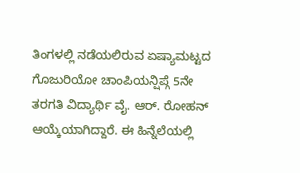ತಿಂಗಳಲ್ಲಿ ನಡೆಯಲಿರುವ ಏಷ್ಯಾಮಟ್ಟದ ಗೊಜುರಿಯೋ ಚಾಂಪಿಯನ್ಷಿಪ್ಗೆ 5ನೇ ತರಗತಿ ವಿದ್ಯಾರ್ಥಿ ವೈ. ಆರ್. ರೋಹನ್ ಆಯ್ಕೆಯಾಗಿದ್ದಾರೆ. ಈ ಹಿನ್ನೆಲೆಯಲ್ಲಿ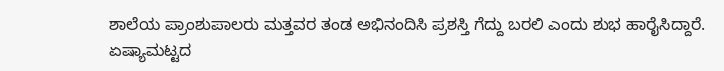ಶಾಲೆಯ ಪ್ರಾಂಶುಪಾಲರು ಮತ್ತವರ ತಂಡ ಅಭಿನಂದಿಸಿ ಪ್ರಶಸ್ತಿ ಗೆದ್ದು ಬರಲಿ ಎಂದು ಶುಭ ಹಾರೈಸಿದ್ದಾರೆ.
ಏಷ್ಯಾಮಟ್ಟದ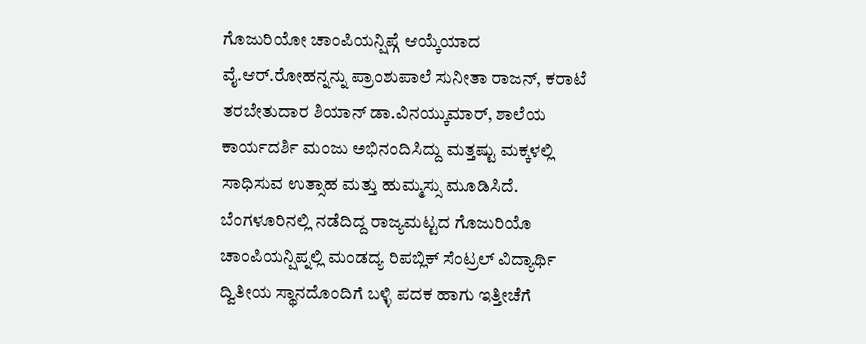ಗೊಜುರಿಯೋ ಚಾಂಪಿಯನ್ಷಿಪ್ಗೆ ಆಯ್ಕೆಯಾದ ವೈ.ಆರ್.ರೋಹನ್ನನ್ನು ಪ್ರಾಂಶುಪಾಲೆ ಸುನೀತಾ ರಾಜನ್, ಕರಾಟೆ ತರಬೇತುದಾರ ಶಿಯಾನ್ ಡಾ.ವಿನಯ್ಕುಮಾರ್, ಶಾಲೆಯ ಕಾರ್ಯದರ್ಶಿ ಮಂಜು ಅಭಿನಂದಿಸಿದ್ದು ಮತ್ತಷ್ಟು ಮಕ್ಕಳಲ್ಲಿ ಸಾಧಿಸುವ ಉತ್ಸಾಹ ಮತ್ತು ಹುಮ್ಮಸ್ಸು ಮೂಡಿಸಿದೆ.
ಬೆಂಗಳೂರಿನಲ್ಲಿ ನಡೆದಿದ್ದ ರಾಜ್ಯಮಟ್ಟದ ಗೊಜುರಿಯೊ ಚಾಂಪಿಯನ್ಷಿಪ್ನಲ್ಲಿ ಮಂಡದ್ಯ ರಿಪಬ್ಲಿಕ್ ಸೆಂಟ್ರಲ್ ವಿದ್ಯಾರ್ಥಿ ದ್ವಿತೀಯ ಸ್ಥಾನದೊಂದಿಗೆ ಬಳ್ಳಿ ಪದಕ ಹಾಗು ಇತ್ತೀಚೆಗೆ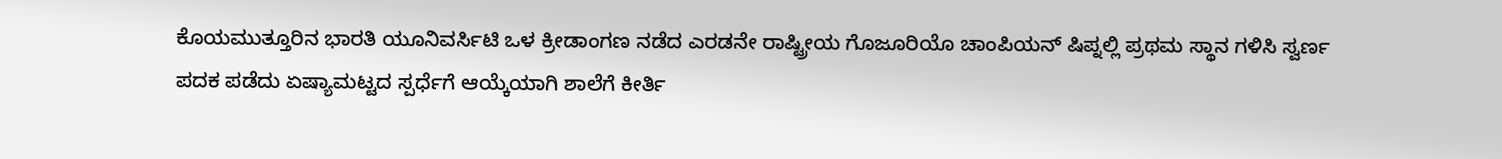ಕೊಯಮುತ್ತೂರಿನ ಭಾರತಿ ಯೂನಿವರ್ಸಿಟಿ ಒಳ ಕ್ರೀಡಾಂಗಣ ನಡೆದ ಎರಡನೇ ರಾಷ್ಟ್ರೀಯ ಗೊಜೂರಿಯೊ ಚಾಂಪಿಯನ್ ಷಿಪ್ನಲ್ಲಿ ಪ್ರಥಮ ಸ್ಥಾನ ಗಳಿಸಿ ಸ್ವರ್ಣ ಪದಕ ಪಡೆದು ಏಷ್ಯಾಮಟ್ಟದ ಸ್ಪರ್ಧೆಗೆ ಆಯ್ಕೆಯಾಗಿ ಶಾಲೆಗೆ ಕೀರ್ತಿ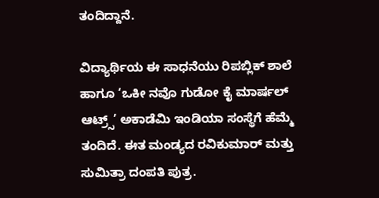ತಂದಿದ್ದಾನೆ.

ವಿದ್ಯಾರ್ಥಿಯ ಈ ಸಾಧನೆಯು ರಿಪಬ್ಲಿಕ್ ಶಾಲೆ ಹಾಗೂ ‘ಒಕೀ ನವೊ ಗುಡೋ ಕೈ ಮಾರ್ಷಲ್ ಆಟ್ರ್ಸ್’ ಅಕಾಡೆಮಿ ಇಂಡಿಯಾ ಸಂಸ್ಥೆಗೆ ಹೆಮ್ಮೆ ತಂದಿದೆ. ಈತ ಮಂಡ್ಯದ ರವಿಕುಮಾರ್ ಮತ್ತು ಸುಮಿತ್ರಾ ದಂಪತಿ ಪುತ್ರ.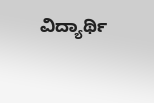ವಿದ್ಯಾರ್ಥಿ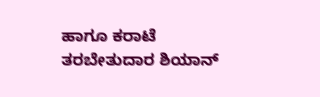ಹಾಗೂ ಕರಾಟೆ ತರಬೇತುದಾರ ಶಿಯಾನ್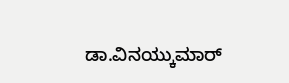ಡಾ.ವಿನಯ್ಕುಮಾರ್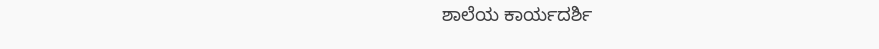ಶಾಲೆಯ ಕಾರ್ಯದರ್ಶಿ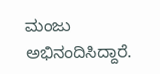ಮಂಜು ಅಭಿನಂದಿಸಿದ್ದಾರೆ.